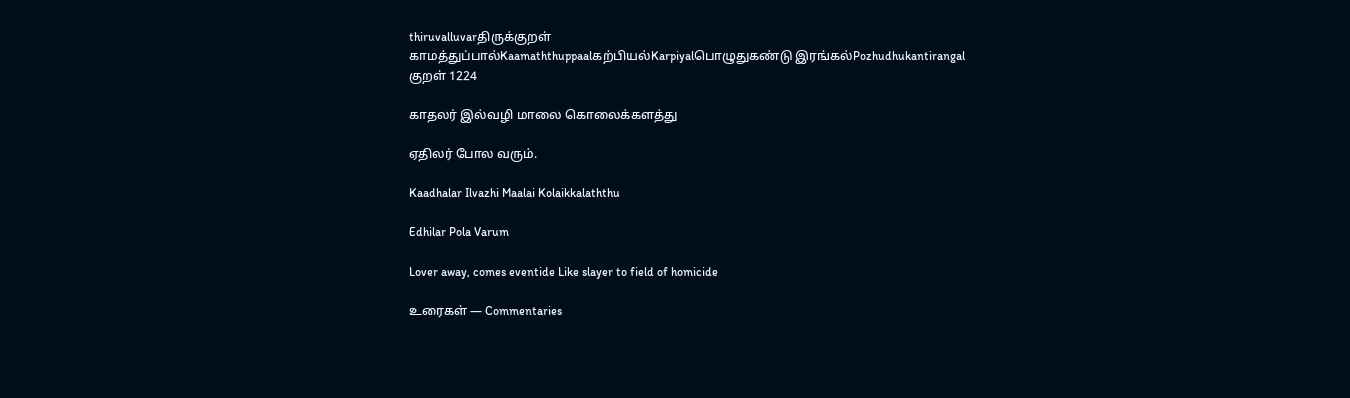thiruvalluvarதிருக்குறள்
காமத்துப்பால்Kaamaththuppaalகற்பியல்Karpiyalபொழுதுகண்டு இரங்கல்Pozhudhukantirangal
குறள் 1224

காதலர் இல்வழி மாலை கொலைக்களத்து

ஏதிலர் போல வரும்.

Kaadhalar Ilvazhi Maalai Kolaikkalaththu

Edhilar Pola Varum

Lover away, comes eventide Like slayer to field of homicide

உரைகள் — Commentaries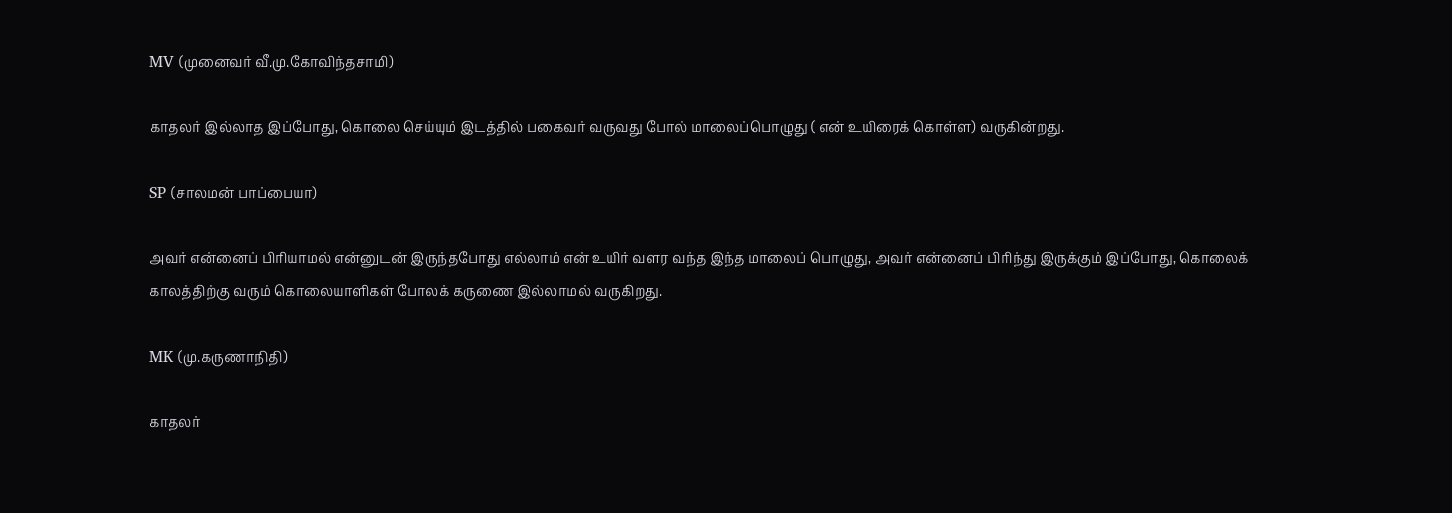MV (முனைவர் வீ.மு.கோவிந்தசாமி)

காதலர் இல்லாத இப்போது, கொலை செய்யும் இடத்தில் பகைவர் வருவது போல் மாலைப்பொழுது ( என் உயிரைக் கொள்ள) வருகின்றது.

SP (சாலமன் பாப்பையா)

அவர் என்னைப் பிரியாமல் என்னுடன் இருந்தபோது எல்லாம் என் உயிர் வளர வந்த இந்த மாலைப் பொழுது, அவர் என்னைப் பிரிந்து இருக்கும் இப்போது, கொலைக் காலத்திற்கு வரும் கொலையாளிகள் போலக் கருணை இல்லாமல் வருகிறது.

MK (மு.கருணாநிதி)

காதலர்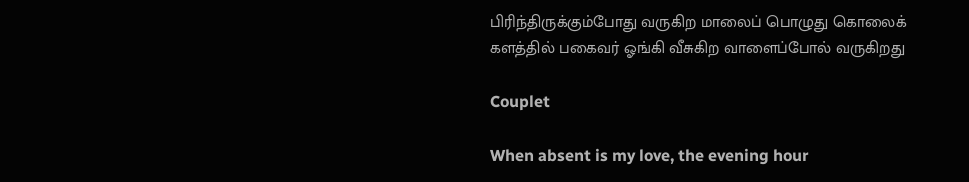பிரிந்திருக்கும்போது வருகிற மாலைப் பொழுது கொலைக் களத்தில் பகைவர் ஓங்கி வீசுகிற வாளைப்போல் வருகிறது

Couplet

When absent is my love, the evening hour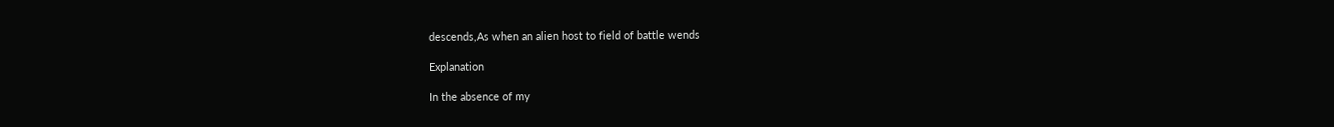descends,As when an alien host to field of battle wends

Explanation

In the absence of my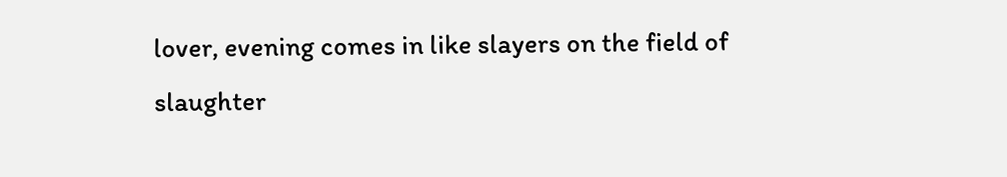lover, evening comes in like slayers on the field of slaughter